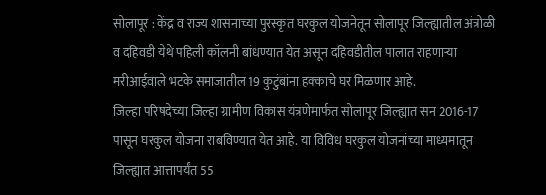सोलापूर : केंद्र व राज्य शासनाच्या पुरस्कृत घरकुल योजनेतून सोलापूर जिल्ह्यातील अंत्रोळी व दहिवडी येथे पहिली कॉलनी बांधण्यात येत असून दहिवडीतील पालात राहणाऱ्या मरीआईवाले भटके समाजातील 19 कुटुंबांना हक्काचे घर मिळणार आहे.
जिल्हा परिषदेच्या जिल्हा ग्रामीण विकास यंत्रणेमार्फत सोलापूर जिल्ह्यात सन 2016-17 पासून घरकुल योजना राबविण्यात येत आहे. या विविध घरकुल योजनांच्या माध्यमातून जिल्ह्यात आत्तापर्यंत 55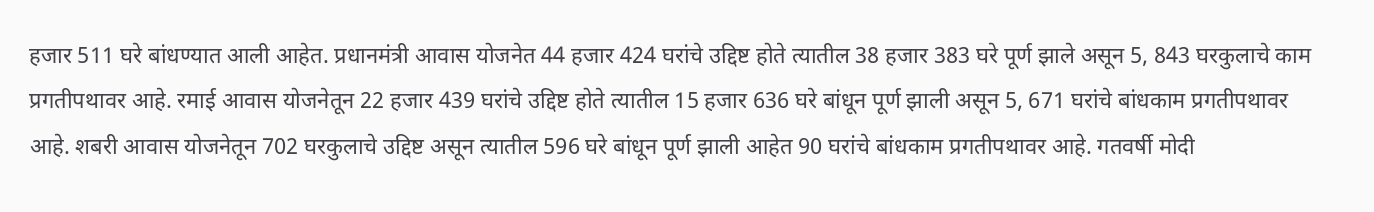हजार 511 घरे बांधण्यात आली आहेत. प्रधानमंत्री आवास योजनेत 44 हजार 424 घरांचे उद्दिष्ट होते त्यातील 38 हजार 383 घरे पूर्ण झाले असून 5, 843 घरकुलाचे काम प्रगतीपथावर आहे. रमाई आवास योजनेतून 22 हजार 439 घरांचे उद्दिष्ट होते त्यातील 15 हजार 636 घरे बांधून पूर्ण झाली असून 5, 671 घरांचे बांधकाम प्रगतीपथावर आहे. शबरी आवास योजनेतून 702 घरकुलाचे उद्दिष्ट असून त्यातील 596 घरे बांधून पूर्ण झाली आहेत 90 घरांचे बांधकाम प्रगतीपथावर आहे. गतवर्षी मोदी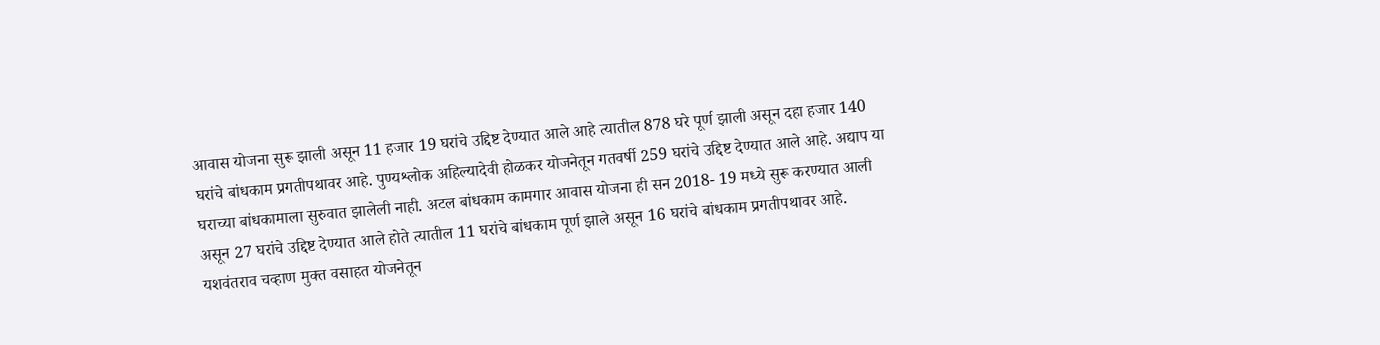आवास योजना सुरू झाली असून 11 हजार 19 घरांचे उद्दिष्ट देण्यात आले आहे त्यातील 878 घरे पूर्ण झाली असून दहा हजार 140 घरांचे बांधकाम प्रगतीपथावर आहे. पुण्यश्लोक अहिल्यादेवी होळकर योजनेतून गतवर्षी 259 घरांचे उद्दिष्ट देण्यात आले आहे. अद्याप या घराच्या बांधकामाला सुरुवात झालेली नाही. अटल बांधकाम कामगार आवास योजना ही सन 2018- 19 मध्ये सुरू करण्यात आली असून 27 घरांचे उद्दिष्ट देण्यात आले होते त्यातील 11 घरांचे बांधकाम पूर्ण झाले असून 16 घरांचे बांधकाम प्रगतीपथावर आहे. यशवंतराव चव्हाण मुक्त वसाहत योजनेतून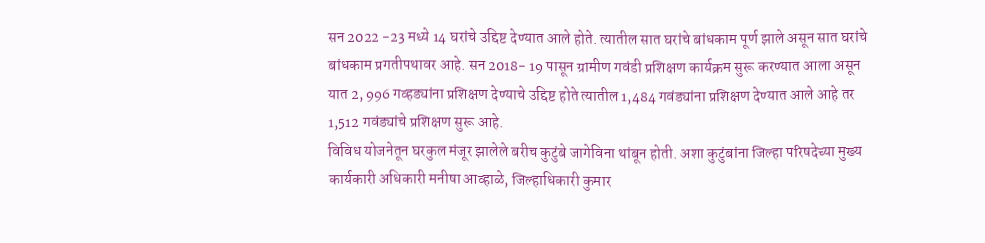सन 2022 -23 मध्ये 14 घरांचे उद्दिष्ट देण्यात आले होते. त्यातील सात घरांचे बांधकाम पूर्ण झाले असून सात घरांचे बांधकाम प्रगतीपथावर आहे. सन 2018- 19 पासून ग्रामीण गवंडी प्रशिक्षण कार्यक्रम सुरू करण्यात आला असून यात 2, 996 गव्हड्यांना प्रशिक्षण देण्याचे उद्दिष्ट होते त्यातील 1,484 गवंड्यांना प्रशिक्षण देण्यात आले आहे तर 1,512 गवंड्यांचे प्रशिक्षण सुरू आहे.
विविध योजनेतून घरकुल मंजूर झालेले बरीच कुटुंबे जागेविना थांबून होती. अशा कुटुंबांना जिल्हा परिषदेच्या मुख्य कार्यकारी अधिकारी मनीषा आव्हाळे, जिल्हाधिकारी कुमार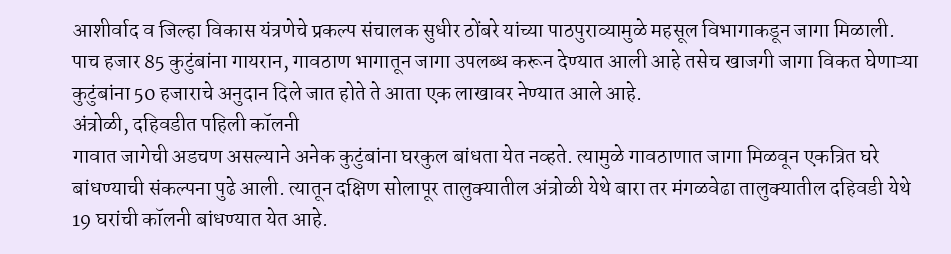आशीर्वाद व जिल्हा विकास यंत्रणेचे प्रकल्प संचालक सुधीर ठोंबरे यांच्या पाठपुराव्यामुळे महसूल विभागाकडून जागा मिळाली. पाच हजार 85 कुटुंबांना गायरान, गावठाण भागातून जागा उपलब्ध करून देण्यात आली आहे तसेच खाजगी जागा विकत घेणाऱ्या कुटुंबांना 50 हजाराचे अनुदान दिले जात होते ते आता एक लाखावर नेण्यात आले आहे.
अंत्रोळी, दहिवडीत पहिली कॉलनी
गावात जागेची अडचण असल्याने अनेक कुटुंबांना घरकुल बांधता येत नव्हते. त्यामुळे गावठाणात जागा मिळवून एकत्रित घरे बांधण्याची संकल्पना पुढे आली. त्यातून दक्षिण सोलापूर तालुक्यातील अंत्रोळी येथे बारा तर मंगळवेढा तालुक्यातील दहिवडी येथे 19 घरांची कॉलनी बांधण्यात येत आहे.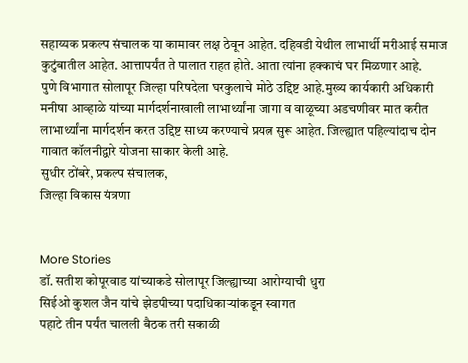सहाय्यक प्रकल्प संचालक या कामावर लक्ष ठेवून आहेत. दहिवडी येथील लाभार्थी मरीआई समाज कुटुंबातील आहेत. आत्तापर्यंत ते पालात राहत होते. आता त्यांना हक्काचं घर मिळणार आहे.
पुणे विभागात सोलापूर जिल्हा परिषदेला घरकुलाचे मोठे उद्दिष्ट आहे.मुख्य कार्यकारी अधिकारी मनीषा आव्हाळे यांच्या मार्गदर्शनाखाली लाभार्थ्यांना जागा व वाळूच्या अडचणीवर मात करीत लाभार्थ्यांना मार्गदर्शन करत उद्दिष्ट साध्य करण्याचे प्रयत्न सुरू आहेत. जिल्ह्यात पहिल्यांदाच दोन गावात कॉलनीद्वारे योजना साकार केली आहे.
सुधीर ठोंबरे, प्रकल्प संचालक,
जिल्हा विकास यंत्रणा


More Stories
डॉ. सतीश कोपूरवाड यांच्याकडे सोलापूर जिल्ह्याच्या आरोग्याची धुरा
सिईओ कुशल जैन यांचे झेडपीच्या पदाधिकाऱ्यांकडून स्वागत
पहाटे तीन पर्यंत चालली बैठक तरी सकाळी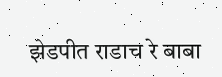झेडपीत राडाच रे बाबा